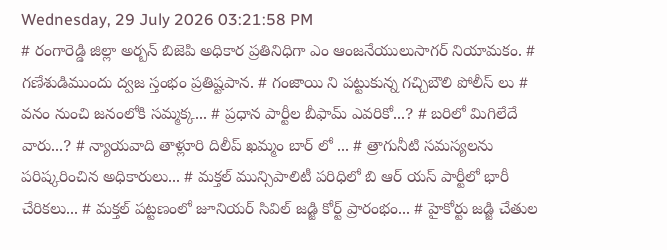Wednesday, 29 July 2026 03:21:58 PM
# రంగారెడ్డి జిల్లా అర్బన్ బిజెపి అధికార ప్రతినిధిగా ఎం ఆంజనేయులుసాగర్ నియామకం. # గణేశుడిముందు ద్వజ స్తంభం ప్రతిష్టపాన. # గంజాయి ని పట్టుకున్న గచ్చిబౌలి పోలీస్ లు # వనం నుంచి జనంలోకి సమ్మక్క... # ప్రధాన పార్టీల బీఫామ్ ఎవరికో...? # బరిలో మిగిలేదే వారు...? # న్యాయవాది తాళ్లూరి దిలీప్ ఖమ్మం బార్ లో ... # త్రాగునీటి సమస్యలను పరిష్కరించిన అధికారులు... # మక్తల్ మున్సిపాలిటీ పరిధిలో బి ఆర్ యస్ పార్టీలో భారీ చేరికలు... # మక్తల్ పట్టణంలో జూనియర్ సివిల్ జడ్జి కోర్ట్ ప్రారంభం... # హైకోర్టు జడ్జి చేతుల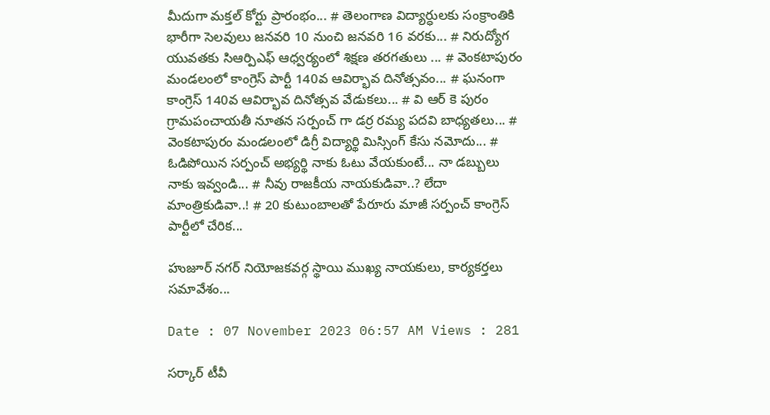మీదుగా మక్తల్ కోర్టు ప్రారంభం... # తెలంగాణ విద్యార్ధులకు సంక్రాంతికి భారీగా సెలవులు జనవరి 10 నుంచి జనవరి 16 వరకు... # నిరుద్యోగ యువతకు సిఆర్పిఎఫ్ ఆధ్వర్యంలో శిక్షణ తరగతులు ... # వెంకటాపురం మండలంలో కాంగ్రెస్ పార్టీ 140వ ఆవిర్భావ దినోత్సవం... # ఘనంగా కాంగ్రెస్ 140వ ఆవిర్భావ దినోత్సవ వేడుకలు... # వి ఆర్ కె పురం గ్రామపంచాయతీ నూతన సర్పంచ్ గా డర్ర రమ్య పదవి బాధ్యతలు... # వెంకటాపురం మండలంలో డిగ్రీ విద్యార్థి మిస్సింగ్ కేసు నమోదు... # ఓడిపోయిన సర్పంచ్ అభ్యర్థి నాకు ఓటు వేయకుంటే... నా డబ్బులు నాకు ఇవ్వండి... # నీవు రాజకీయ నాయకుడివా..? లేదా మాంత్రికుడివా..! # 20 కుటుంబాలతో పేరూరు మాజీ సర్పంచ్ కాంగ్రెస్ పార్టీలో చేరిక...

హుజూర్ నగర్ నియోజకవర్గ స్థాయి ముఖ్య నాయకులు, కార్యకర్తలు సమావేశం...

Date : 07 November 2023 06:57 AM Views : 281

సర్కార్ టీవీ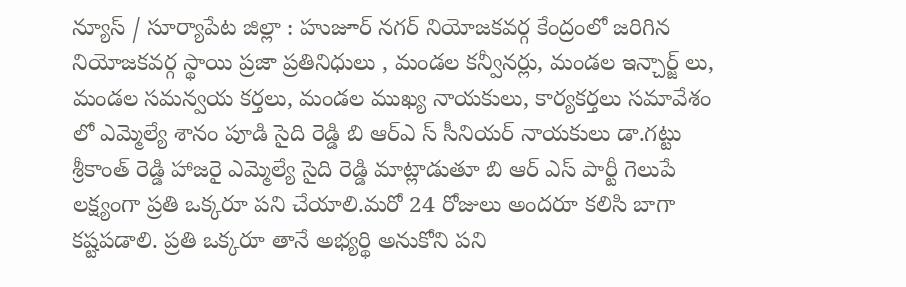న్యూస్ / సూర్యాపేట జిల్లా : హుజూర్ నగర్ నియోజకవర్గ కేంద్రంలో జరిగిన నియోజకవర్గ స్థాయి ప్రజా ప్రతినిధులు , మండల కన్వీనర్లు, మండల ఇన్చార్జ్ లు, మండల సమన్వయ కర్తలు, మండల ముఖ్య నాయకులు, కార్యకర్తలు సమావేశం లో ఎమ్మెల్యే శానం పూడి సైది రెడ్డి బి ఆర్ఎ స్ సీనియర్ నాయకులు డా.గట్టు శ్రీకాంత్ రెడ్డి హాజరై ఎమ్మెల్యే సైది రెడ్డి మాట్లాడుతూ బి ఆర్ ఎస్ పార్టీ గెలుపే లక్ష్యంగా ప్రతి ఒక్కరూ పని చేయాలి.మరో 24 రోజులు అందరూ కలిసి బాగా కష్టపడాలి. ప్రతి ఒక్కరూ తానే అభ్యర్థి అనుకోని పని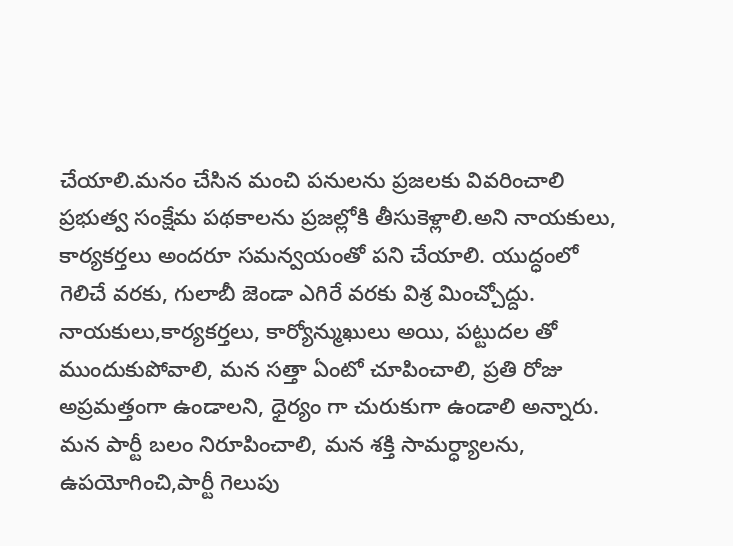చేయాలి.మనం చేసిన మంచి పనులను ప్రజలకు వివరించాలి ప్రభుత్వ సంక్షేమ పథకాలను ప్రజల్లోకి తీసుకెళ్లాలి.అని నాయకులు, కార్యకర్తలు అందరూ సమన్వయంతో పని చేయాలి. యుద్ధంలో గెలిచే వరకు, గులాబీ జెండా ఎగిరే వరకు విశ్ర మించ్చోద్దు. నాయకులు,కార్యకర్తలు, కార్యోన్ముఖులు అయి, పట్టుదల తో ముందుకుపోవాలి, మన సత్తా ఏంటో చూపించాలి, ప్రతి రోజు అప్రమత్తంగా ఉండాలని, ధైర్యం గా చురుకుగా ఉండాలి అన్నారు. మన పార్టీ బలం నిరూపించాలి, మన శక్తి సామర్ధ్యాలను, ఉపయోగించి,పార్టీ గెలుపు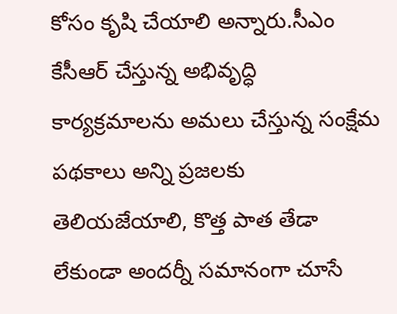కోసం కృషి చేయాలి అన్నారు.సీఎం కేసీఆర్ చేస్తున్న అభివృద్ధి కార్యక్రమాలను అమలు చేస్తున్న సంక్షేమ పథకాలు అన్ని ప్రజలకు తెలియజేయాలి, కొత్త పాత తేడా లేకుండా అందర్నీ సమానంగా చూసే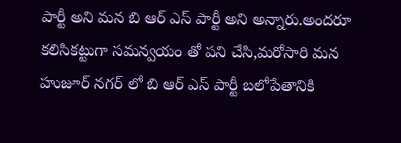పార్టీ అని మన బి ఆర్ ఎస్ పార్టీ అని అన్నారు.అందరూ కలిసికట్టుగా సమన్వయం తో పని చేసి,మరోసారి మన హుజూర్ నగర్ లో బి ఆర్ ఎస్ పార్టీ బలోపేతానికి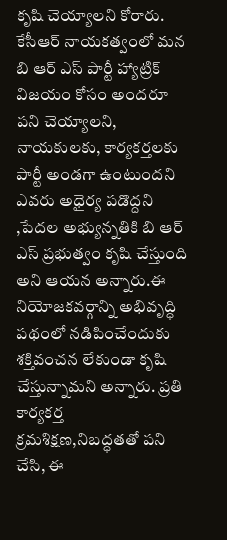కృషి చెయ్యాలని కోరారు. కేసీఆర్ నాయకత్వంలో మన బి ఆర్ ఎస్ పార్టీ హ్యాట్రిక్ విజయం కోసం అందరూ పని చెయ్యాలని, నాయకులకు, కార్యకర్తలకు పార్టీ అండగా ఉంటుందని ఎవరు అధైర్య పడొద్దని ,పేదల అభ్యున్నతికి బి ఆర్ ఎస్ ప్రభుత్వం కృషి చేస్తుంది అని ఆయన అన్నారు.ఈ నియోజకవర్గాన్ని అభివృద్ధి పథంలో నడిపించేందుకు శక్తివంచన లేకుండా కృషి చేస్తున్నామని అన్నారు. ప్రతి కార్యకర్త క్రమశిక్షణ,నిబద్ధతతో పని చేసి, ఈ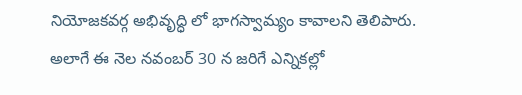నియోజకవర్గ అభివృద్ధి లో భాగస్వామ్యం కావాలని తెలిపారు. అలాగే ఈ నెల నవంబర్ 30 న జరిగే ఎన్నికల్లో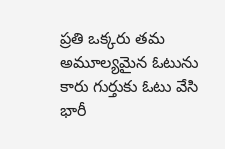ప్రతి ఒక్కరు తమ అమూల్యమైన ఓటును కారు గుర్తుకు ఓటు వేసి భారీ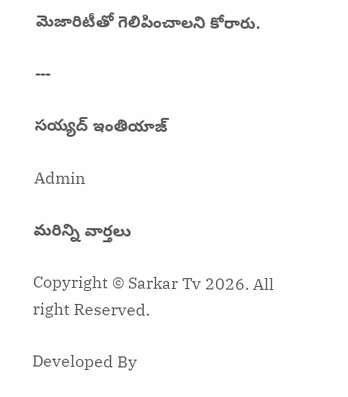మెజారిటీతో గెలిపించాలని కోరారు.

---

సయ్యద్ ఇంతియాజ్

Admin

మరిన్ని వార్తలు

Copyright © Sarkar Tv 2026. All right Reserved.

Developed By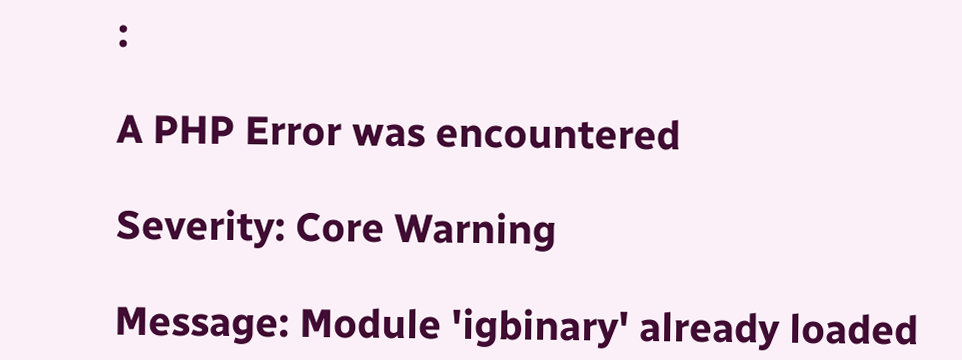:

A PHP Error was encountered

Severity: Core Warning

Message: Module 'igbinary' already loaded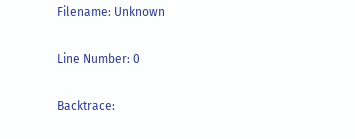Filename: Unknown

Line Number: 0

Backtrace: